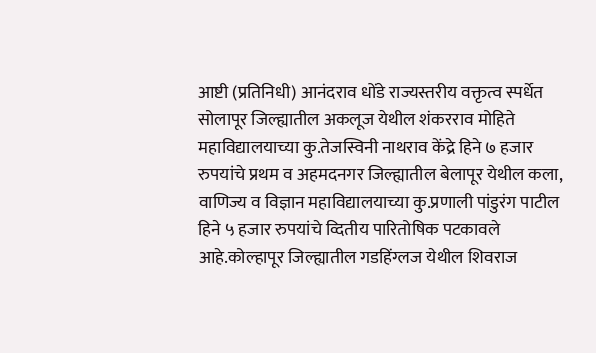आष्टी (प्रतिनिधी) आनंदराव धोंडे राज्यस्तरीय वक्तृत्व स्पर्धेत सोलापूर जिल्ह्यातील अकलूज येथील शंकरराव मोहिते महाविद्यालयाच्या कु.तेजस्विनी नाथराव केंद्रे हिने ७ हजार रुपयांचे प्रथम व अहमदनगर जिल्ह्यातील बेलापूर येथील कला, वाणिज्य व विज्ञान महाविद्यालयाच्या कु.प्रणाली पांडुरंग पाटील हिने ५ हजार रुपयांचे व्दितीय पारितोषिक पटकावले आहे.कोल्हापूर जिल्ह्यातील गडहिंग्लज येथील शिवराज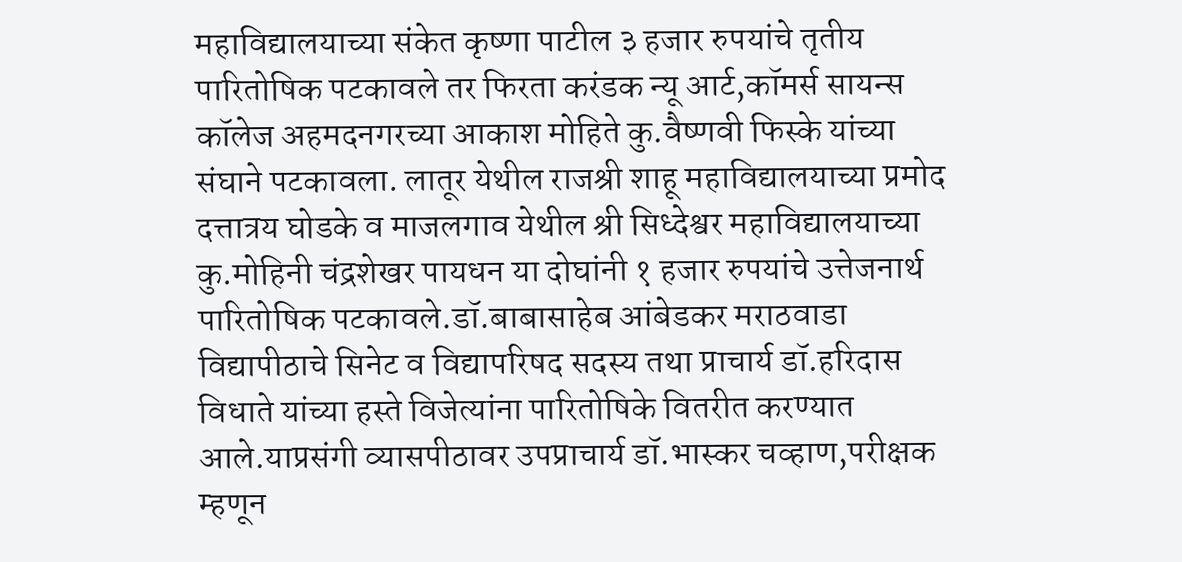महाविद्यालयाच्या संकेत कृष्णा पाटील ३ हजार रुपयांचे तृतीय पारितोषिक पटकावले तर फिरता करंडक न्यू आर्ट,कॉमर्स सायन्स कॉलेज अहमदनगरच्या आकाश मोहिते कु.वैष्णवी फिस्के यांच्या संघाने पटकावला. लातूर येथील राजश्री शाहू महाविद्यालयाच्या प्रमोद दत्तात्रय घोडके व माजलगाव येथील श्री सिध्देश्वर महाविद्यालयाच्या कु.मोहिनी चंद्रशेखर पायधन या दोघांनी १ हजार रुपयांचे उत्तेजनार्थ पारितोषिक पटकावले.डॉ.बाबासाहेब आंबेडकर मराठवाडा विद्यापीठाचे सिनेट व विद्यापरिषद सदस्य तथा प्राचार्य डॉ.हरिदास विधाते यांच्या हस्ते विजेत्यांना पारितोषिके वितरीत करण्यात आले.याप्रसंगी व्यासपीठावर उपप्राचार्य डॉ.भास्कर चव्हाण,परीक्षक म्हणून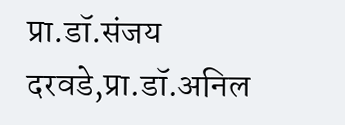प्रा.डॉ.संजय दरवडे,प्रा.डॉ.अनिल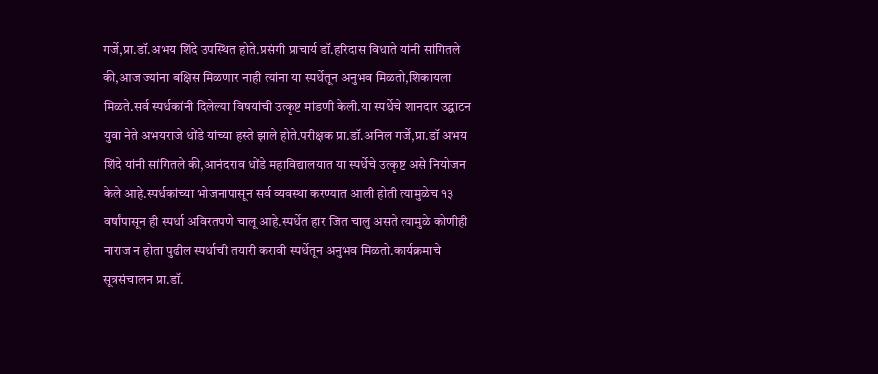गर्जे,प्रा.डॉ‌.अभय शिंदे उपस्थित होते.प्रसंगी प्राचार्य डॉ.हरिदास विधाते यांनी सांगितले की,आज ज्यांना बक्षिस मिळणार नाही त्यांना या स्पर्धेतून अनुभव मिळतो,शिकायला मिळते.सर्व स्पर्धकांनी दिलेल्या विषयांची उत्कृष्ट मांडणी केली.या स्पर्धेचे शानदार उद्घाटन युवा नेते अभयराजे धोंडे यांच्या हस्ते झाले होते.परीक्षक प्रा.डॉ.अनिल गर्जे,प्रा.डॉ‌ अभय शिंदे यांनी सांगितले की,आनंदराव धोंडे महाविद्यालयात या स्पर्धेचे उत्कृष्ट असे नियोजन केले आहे.स्पर्धकांच्या भोजनापासून सर्व व्यवस्था करण्यात आली होती त्यामुळेच १३ वर्षांपासून ही स्पर्धा अविरतपणे चालू आहे.स्पर्धेत हार जित चालु असते त्यामुळे कोणीही नाराज न होता पुढील स्पर्धाची तयारी करावी स्पर्धेतून अनुभव मिळतो.कार्यक्रमाचे सूत्रसंचालन प्रा.डॉ.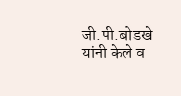जी.पी.बोडखे यांनी केले व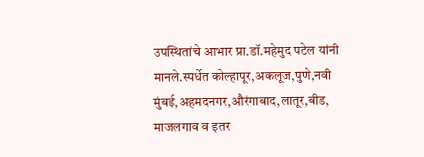उपस्थितांचे आभार प्रा.डॉ.महेमुद पटेल यांनी मानले.स्पर्धेत कोल्हापूर,अकलूज,पुणे,नवी मुंबई,अहमदनगर,औरंगाबाद,लातूर,बीड, माजलगाव व इतर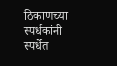ठिकाणच्या स्पर्धकांनी स्पर्धेत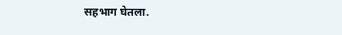सहभाग घेतला‌.